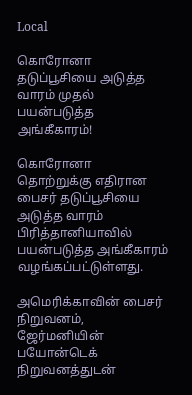Local

கொரோனா தடுப்பூசியை அடுத்த வாரம் முதல் பயன்படுத்த அங்கீகாரம்!

கொரோனா தொற்றுக்கு எதிரான பைசர் தடுப்பூசியை அடுத்த வாரம் பிரித்தானியாவில் பயன்படுத்த அங்கீகாரம் வழங்கப்பட்டுள்ளது.

அமெரிக்காவின் பைசர் நிறுவனம், ஜேர்மனியின் பயோன்டெக் நிறுவனத்துடன்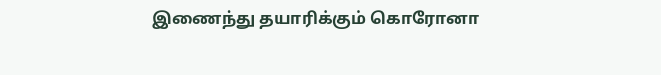இணைந்து தயாரிக்கும் கொரோனா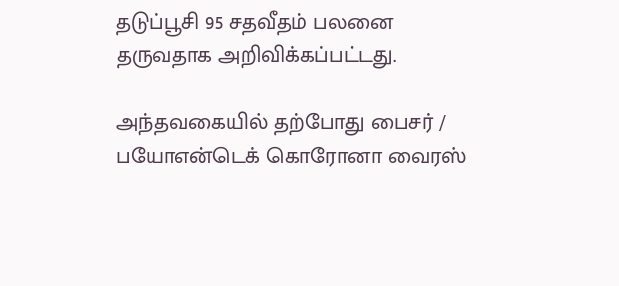தடுப்பூசி 95 சதவீதம் பலனை தருவதாக அறிவிக்கப்பட்டது.

அந்தவகையில் தற்போது பைசர் / பயோஎன்டெக் கொரோனா வைரஸ்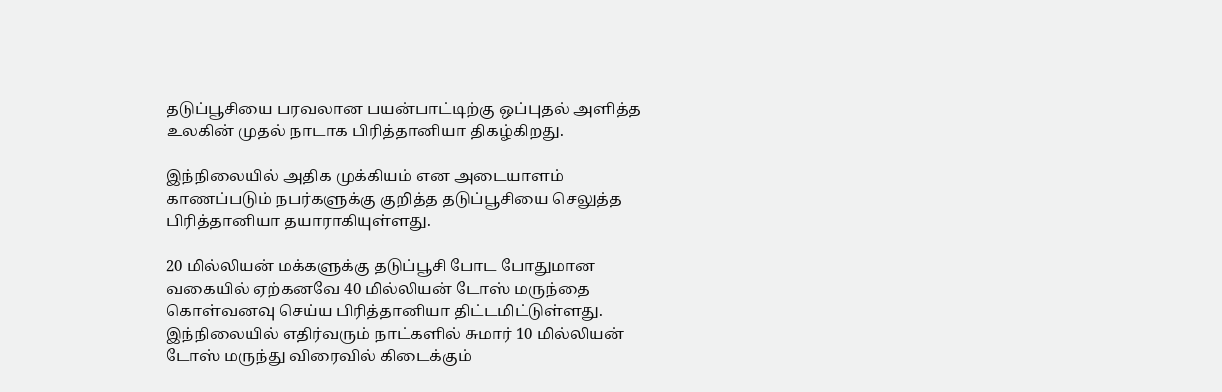தடுப்பூசியை பரவலான பயன்பாட்டிற்கு ஒப்புதல் அளித்த உலகின் முதல் நாடாக பிரித்தானியா திகழ்கிறது.

இந்நிலையில் அதிக முக்கியம் என அடையாளம் காணப்படும் நபர்களுக்கு குறித்த தடுப்பூசியை செலுத்த பிரித்தானியா தயாராகியுள்ளது.

20 மில்லியன் மக்களுக்கு தடுப்பூசி போட போதுமான வகையில் ஏற்கனவே 40 மில்லியன் டோஸ் மருந்தை கொள்வனவு செய்ய பிரித்தானியா திட்டமிட்டுள்ளது.
இந்நிலையில் எதிர்வரும் நாட்களில் சுமார் 10 மில்லியன் டோஸ் மருந்து விரைவில் கிடைக்கும்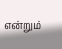என்றும்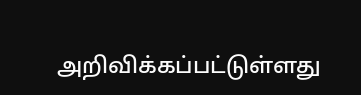அறிவிக்கப்பட்டுள்ளது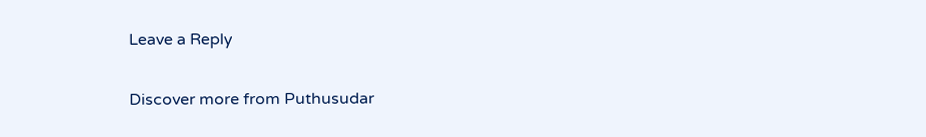Leave a Reply

Discover more from Puthusudar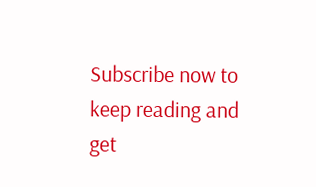Subscribe now to keep reading and get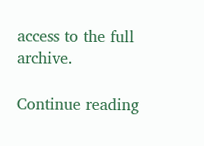access to the full archive.

Continue reading